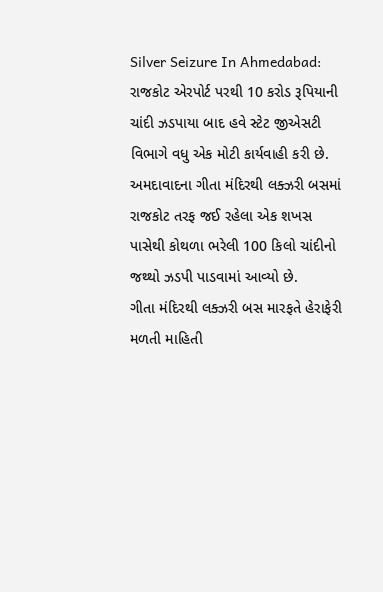Silver Seizure In Ahmedabad: રાજકોટ એરપોર્ટ પરથી 10 કરોડ રૂપિયાની ચાંદી ઝડપાયા બાદ હવે સ્ટેટ જીએસટી વિભાગે વધુ એક મોટી કાર્યવાહી કરી છે. અમદાવાદના ગીતા મંદિરથી લક્ઝરી બસમાં રાજકોટ તરફ જઈ રહેલા એક શખસ પાસેથી કોથળા ભરેલી 100 કિલો ચાંદીનો જથ્થો ઝડપી પાડવામાં આવ્યો છે.
ગીતા મંદિરથી લક્ઝરી બસ મારફતે હેરાફેરી
મળતી માહિતી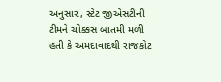અનુસાર, સ્ટેટ જીએસટીની ટીમને ચોક્કસ બાતમી મળી હતી કે અમદાવાદથી રાજકોટ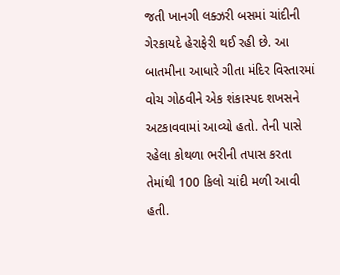જતી ખાનગી લક્ઝરી બસમાં ચાંદીની ગેરકાયદે હેરાફેરી થઈ રહી છે. આ બાતમીના આધારે ગીતા મંદિર વિસ્તારમાં વોચ ગોઠવીને એક શંકાસ્પદ શખસને અટકાવવામાં આવ્યો હતો. તેની પાસે રહેલા કોથળા ભરીની તપાસ કરતા તેમાંથી 100 કિલો ચાંદી મળી આવી હતી.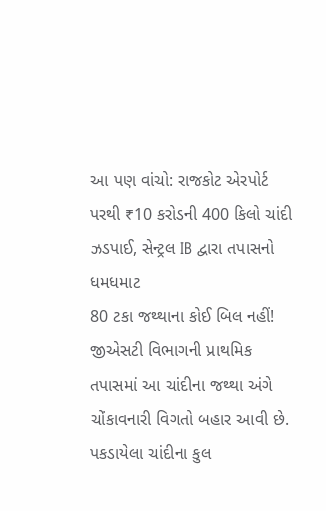આ પણ વાંચો: રાજકોટ એરપોર્ટ પરથી ₹10 કરોડની 400 કિલો ચાંદી ઝડપાઈ, સેન્ટ્રલ IB દ્વારા તપાસનો ધમધમાટ
80 ટકા જથ્થાના કોઈ બિલ નહીં!
જીએસટી વિભાગની પ્રાથમિક તપાસમાં આ ચાંદીના જથ્થા અંગે ચોંકાવનારી વિગતો બહાર આવી છે. પકડાયેલા ચાંદીના કુલ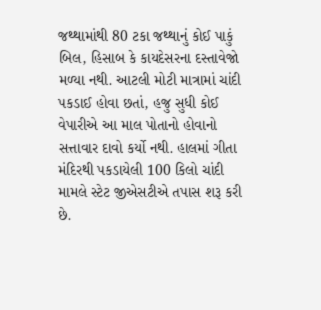જથ્થામાંથી 80 ટકા જથ્થાનું કોઈ પાકું બિલ, હિસાબ કે કાયદેસરના દસ્તાવેજો મળ્યા નથી. આટલી મોટી માત્રામાં ચાંદી પકડાઈ હોવા છતાં, હજુ સુધી કોઈ વેપારીએ આ માલ પોતાનો હોવાનો સત્તાવાર દાવો કર્યો નથી. હાલમાં ગીતા મંદિરથી પકડાયેલી 100 કિલો ચાંદી મામલે સ્ટેટ જીએસટીએ તપાસ શરૂ કરી છે.